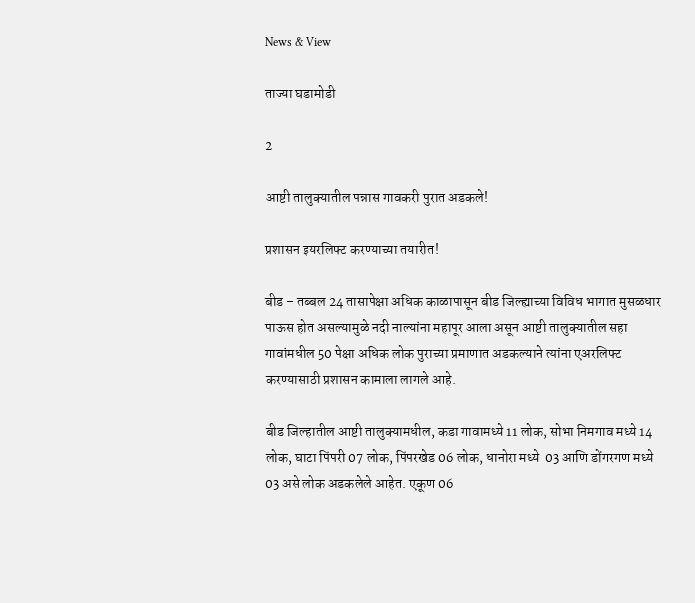News & View

ताज्या घडामोडी

2

आष्टी तालुक्यातील पन्नास गावकरी पुरात अडकले!

प्रशासन इयरलिफ्ट करण्याच्या तयारीत!

बीड – तब्बल 24 तासापेक्षा अधिक काळापासून बीड जिल्ह्याच्या विविध भागात मुसळधार पाऊस होत असल्यामुळे नदी नाल्यांना महापूर आला असून आष्टी तालुक्यातील सहा गावांमधील 50 पेक्षा अधिक लोक पुराच्या प्रमाणात अडकल्याने त्यांना एअरलिफ्ट करण्यासाठी प्रशासन कामाला लागले आहे.

बीड जिल्हातील आष्टी तालुक्यामधील, कडा गावामध्ये 11 लोक, सोभा निमगाव मध्ये 14 लोक, घाटा पिंपरी 07 लोक, पिंपरखेड 06 लोक, धानोरा मध्ये  03 आणि डोंगरगण मध्ये 03 असे लोक अडकलेले आहेत. एकूण 06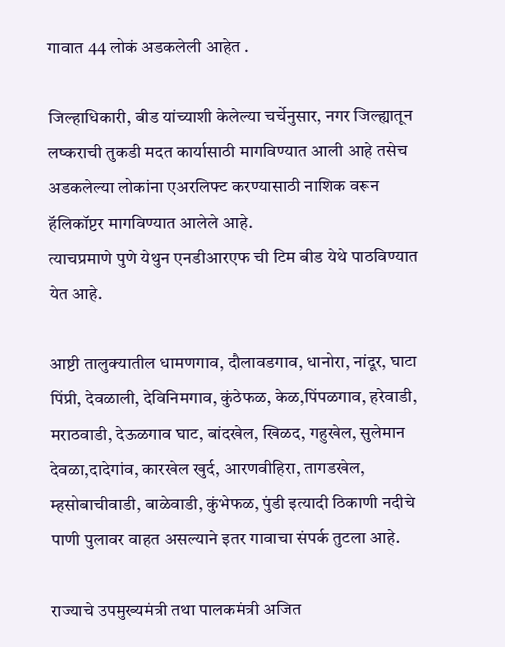गावात 44 लोकं अडकलेली आहेत .

जिल्हाधिकारी, बीड यांच्याशी केलेल्या चर्चेनुसार, नगर जिल्ह्यातून लष्कराची तुकडी मदत कार्यासाठी मागविण्यात आली आहे तसेच अडकलेल्या लोकांना एअरलिफ्ट करण्यासाठी नाशिक वरून हॅलिकॉप्टर मागविण्यात आलेले आहे.
त्याचप्रमाणे पुणे येथुन एनडीआरएफ ची टिम बीड येथे पाठविण्यात येत आहे.

आष्टी तालुक्यातील धामणगाव, दौलावडगाव, धानोरा, नांदूर, घाटा पिंप्री, देवळाली, देविनिमगाव, कुंठेफळ, केळ,पिंपळगाव, हरेवाडी, मराठवाडी, देऊळगाव घाट, बांदखेल, खिळद, गहुखेल, सुलेमान देवळा,दादेगांव, कारखेल खुर्द, आरणवीहिरा, तागडखेल, म्हसोबाचीवाडी, बाळेवाडी, कुंभेफळ, पुंडी इत्यादी ठिकाणी नदीचे पाणी पुलावर वाहत असल्याने इतर गावाचा संपर्क तुटला आहे.

राज्याचे उपमुख्यमंत्री तथा पालकमंत्री अजित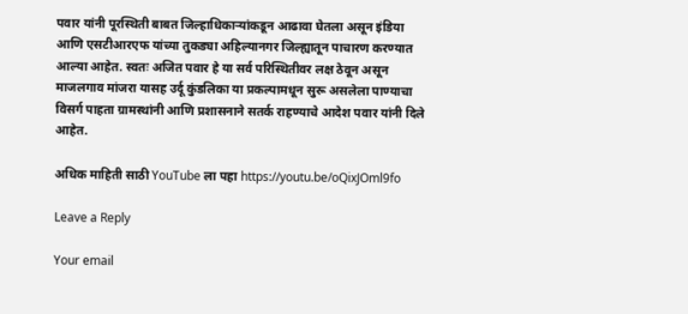पवार यांनी पूरस्थिती बाबत जिल्हाधिकाऱ्यांकडून आढावा घेतला असून इंडिया आणि एसटीआरएफ यांच्या तुकड्या अहिल्यानगर जिल्ह्यातून पाचारण करण्यात आल्या आहेत. स्वतः अजित पवार हे या सर्व परिस्थितीवर लक्ष ठेवून असून माजलगाव मांजरा यासह उर्दू कुंडलिका या प्रकल्पामधून सुरू असलेला पाण्याचा विसर्ग पाहता ग्रामस्थांनी आणि प्रशासनाने सतर्क राहण्याचे आदेश पवार यांनी दिले आहेत.

अधिक माहिती साठी YouTube ला पहा https://youtu.be/oQixJOml9fo

Leave a Reply

Your email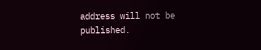address will not be published.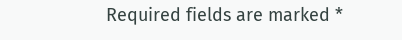Required fields are marked *